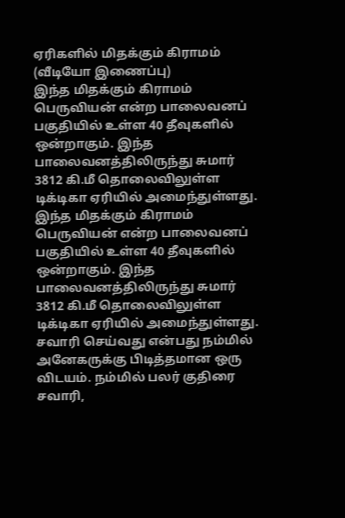ஏரிகளில் மிதக்கும் கிராமம் (வீடியோ இணைப்பு)
இந்த மிதக்கும் கிராமம் பெருவியன் என்ற பாலைவனப் பகுதியில் உள்ள 40 தீவுகளில் ஒன்றாகும். இந்த பாலைவனத்திலிருந்து சுமார் 3812 கி.மீ தொலைவிலுள்ள டிக்டிகா ஏரியில் அமைந்துள்ளது.
இந்த மிதக்கும் கிராமம் பெருவியன் என்ற பாலைவனப் பகுதியில் உள்ள 40 தீவுகளில் ஒன்றாகும். இந்த பாலைவனத்திலிருந்து சுமார் 3812 கி.மீ தொலைவிலுள்ள டிக்டிகா ஏரியில் அமைந்துள்ளது.
சவாரி செய்வது என்பது நம்மில் அனேகருக்கு பிடித்தமான ஒரு விடயம். நம்மில் பலர் குதிரை சவாரி,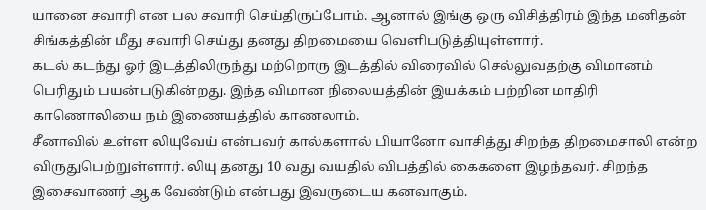யானை சவாரி என பல சவாரி செய்திருப்போம். ஆனால் இங்கு ஒரு விசித்திரம் இந்த மனிதன் சிங்கத்தின் மீது சவாரி செய்து தனது திறமையை வெளிபடுத்தியுள்ளார்.
கடல் கடந்து ஓர் இடத்திலிருந்து மற்றொரு இடத்தில் விரைவில் செல்லுவதற்கு விமானம் பெரிதும் பயன்படுகின்றது. இந்த விமான நிலையத்தின் இயக்கம் பற்றின மாதிரி காணொலியை நம் இணையத்தில் காணலாம்.
சீனாவில் உள்ள லியுவேய் என்பவர் கால்களால் பியானோ வாசித்து சிறந்த திறமைசாலி என்ற விருதுபெற்றுள்ளார். லியு தனது 10 வது வயதில் விபத்தில் கைகளை இழந்தவர். சிறந்த இசைவாணர் ஆக வேண்டும் என்பது இவருடைய கனவாகும்.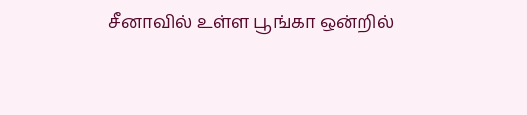சீனாவில் உள்ள பூங்கா ஒன்றில்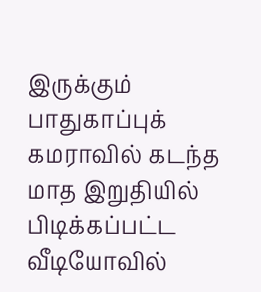இருக்கும் பாதுகாப்புக் கமராவில் கடந்த மாத இறுதியில் பிடிக்கப்பட்ட வீடியோவில்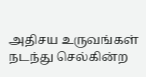அதிசய உருவங்கள் நடந்து செல்கின்ற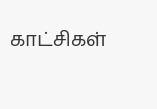காட்சிகள்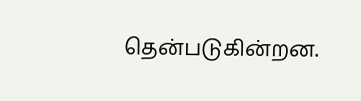தென்படுகின்றன.